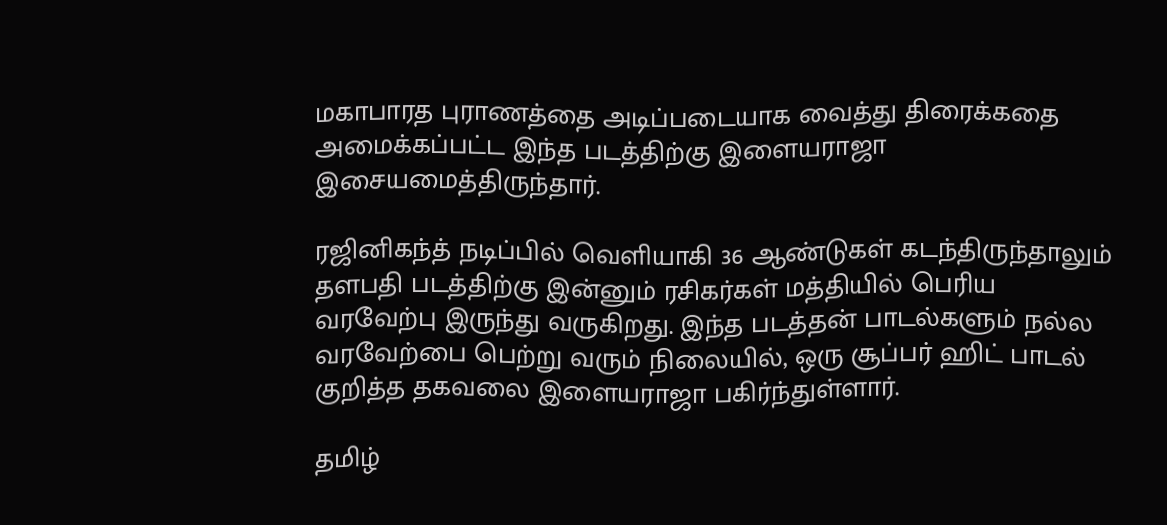மகாபாரத புராணத்தை அடிப்படையாக வைத்து திரைக்கதை அமைக்கப்பட்ட இந்த படத்திற்கு இளையராஜா இசையமைத்திருந்தார்.

ரஜினிகந்த் நடிப்பில் வெளியாகி 36 ஆண்டுகள் கடந்திருந்தாலும் தளபதி படத்திற்கு இன்னும் ரசிகர்கள் மத்தியில் பெரிய வரவேற்பு இருந்து வருகிறது. இந்த படத்தன் பாடல்களும் நல்ல வரவேற்பை பெற்று வரும் நிலையில், ஒரு சூப்பர் ஹிட் பாடல் குறித்த தகவலை இளையராஜா பகிர்ந்துள்ளார்.

தமிழ்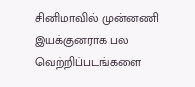சினிமாவில் முன்னணி இயக்குனராக பல வெற்றிப்படங்களை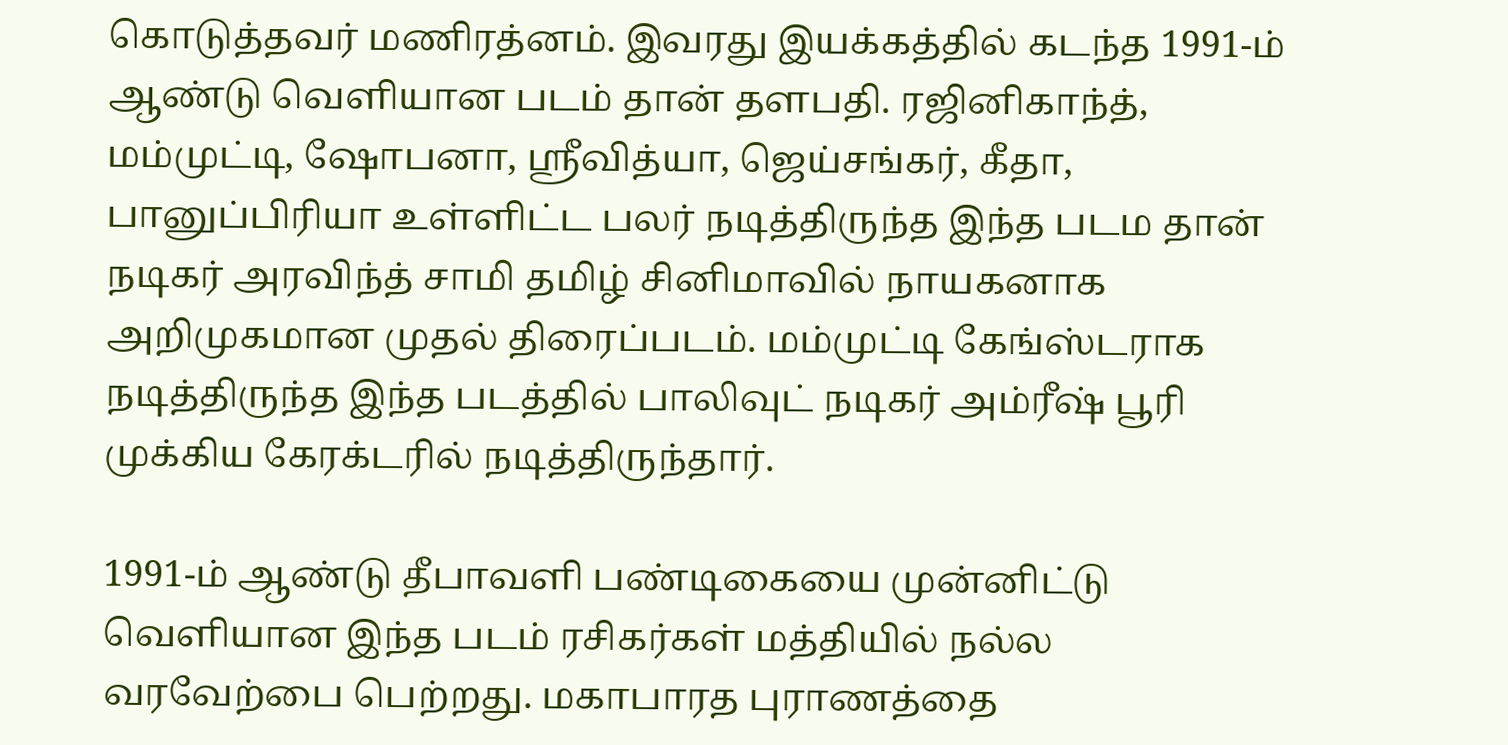கொடுத்தவர் மணிரத்னம். இவரது இயக்கத்தில் கடந்த 1991-ம் ஆண்டு வெளியான படம் தான் தளபதி. ரஜினிகாந்த், மம்முட்டி, ஷோபனா, ஸ்ரீவித்யா, ஜெய்சங்கர், கீதா, பானுப்பிரியா உள்ளிட்ட பலர் நடித்திருந்த இந்த படம தான் நடிகர் அரவிந்த் சாமி தமிழ் சினிமாவில் நாயகனாக அறிமுகமான முதல் திரைப்படம். மம்முட்டி கேங்ஸ்டராக நடித்திருந்த இந்த படத்தில் பாலிவுட் நடிகர் அம்ரீஷ் பூரி முக்கிய கேரக்டரில் நடித்திருந்தார்.

1991-ம் ஆண்டு தீபாவளி பண்டிகையை முன்னிட்டு வெளியான இந்த படம் ரசிகர்கள் மத்தியில் நல்ல வரவேற்பை பெற்றது. மகாபாரத புராணத்தை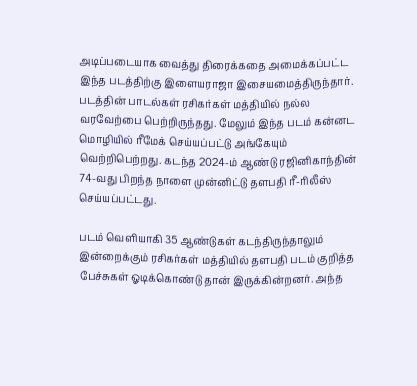அடிப்படையாக வைத்து திரைக்கதை அமைக்கப்பட்ட இந்த படத்திற்கு இளையராஜா இசையமைத்திருந்தார். படத்தின் பாடல்கள் ரசிகர்கள் மத்தியில் நல்ல வரவேற்பை பெற்றிருந்தது. மேலும் இந்த படம் கன்னட மொழியில் ரீமேக் செய்யப்பட்டு அங்கேயும் வெற்றிபெற்றது. கடந்த 2024-ம் ஆண்டு ரஜினிகாந்தின் 74-வது பிறந்த நாளை முன்னிட்டு தளபதி ரீ-ரிலீஸ் செய்யப்பட்டது.

படம் வெளியாகி 35 ஆண்டுகள் கடந்திருந்தாலும் இன்றைக்கும் ரசிகர்கள் மத்தியில் தளபதி படம் குறித்த பேச்சுகள் ஓடிக்கொண்டு தான் இருக்கின்றனர். அந்த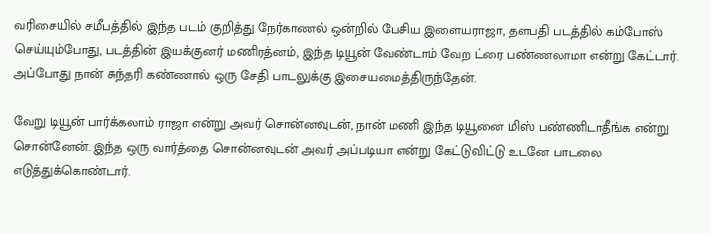வரிசையில் சமீபத்தில் இந்த படம் குறித்து நேர்காணல் ஒன்றில் பேசிய இளையராஜா, தளபதி படத்தில் கம்போஸ் செய்யும்போது, படத்தின் இயக்குனர் மணிரத்னம், இந்த டியூன் வேண்டாம் வேற ட்ரை பண்ணலாமா என்று கேட்டார். அப்போது நான் சுந்தரி கண்ணால் ஒரு சேதி பாடலுக்கு இசையமைத்திருந்தேன்.

வேறு டியூன் பார்க்கலாம் ராஜா என்று அவர் சொன்னவுடன், நான் மணி இந்த டியூனை மிஸ் பண்ணிடாதீங்க என்று சொன்னேன். இந்த ஒரு வார்த்தை சொன்னவுடன் அவர் அப்படியா என்று கேட்டுவிட்டு உடனே பாடலை எடுத்துக்கொண்டார்.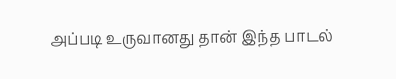அப்படி உருவானது தான் இந்த பாடல்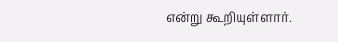என்று கூறியுள்ளார்.